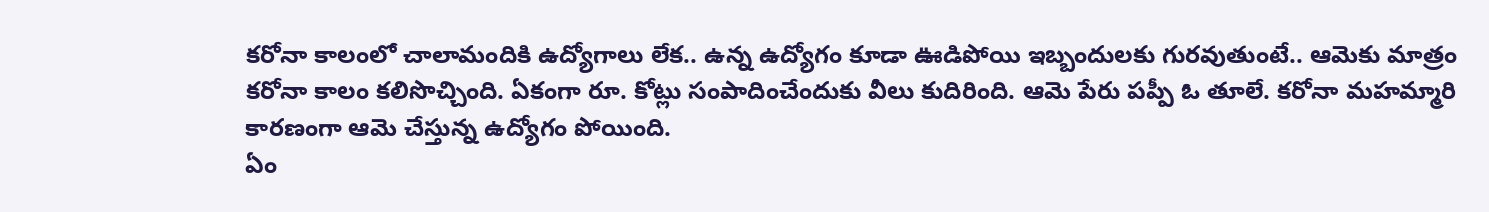కరోనా కాలంలో చాలామందికి ఉద్యోగాలు లేక.. ఉన్న ఉద్యోగం కూడా ఊడిపోయి ఇబ్బందులకు గురవుతుంటే.. ఆమెకు మాత్రం కరోనా కాలం కలిసొచ్చింది. ఏకంగా రూ. కోట్లు సంపాదించేందుకు వీలు కుదిరింది. ఆమె పేరు పప్పీ ఓ తూలే. కరోనా మహమ్మారి కారణంగా ఆమె చేస్తున్న ఉద్యోగం పోయింది.
ఏం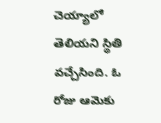చెయ్యాలో తెలియని స్థితి వచ్చేసింది. ఓ రోజు ఆమెకు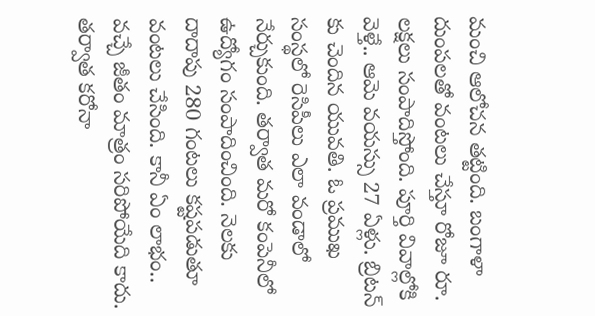మంచి ఆలోచన తట్టింది. బంగాళా దుంపలతో వంటలు చేస్తూ రోజూ రూ. లక్షలు సంపాదిస్తోంది. పూర్తి వివాల్లోకి వెళ్తే.. ఆమె వయస్సు 27 ఏళ్లు. బ్రిటన్ కు చెందిన యువతి. ఓ ప్రముఖ సంస్థలో రెసిపీలు ఎలా వండాలో నేర్చుకుంది. తర్వాత మరో కంపెనీలో ఉద్యోగం సంపాదించింది. నెలకు దాదాపు 280 గంటలు కష్టపడుతూ వంటలు చేసింది. కానీ ఏం లాభం.. వచ్చే జీతం మాత్రం సరిపోయేది కాదు.
తర్వాత కరోనా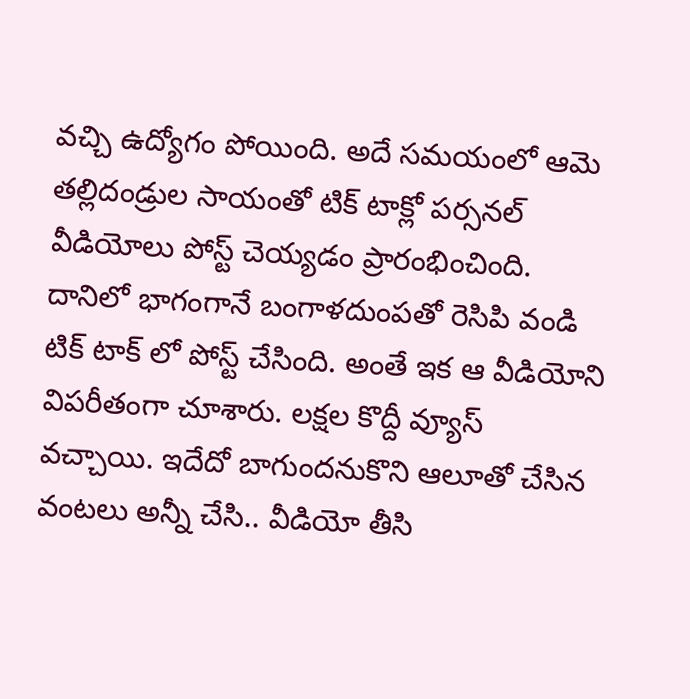వచ్చి ఉద్యోగం పోయింది. అదే సమయంలో ఆమె తల్లిదండ్రుల సాయంతో టిక్ టాక్లో పర్సనల్ వీడియోలు పోస్ట్ చెయ్యడం ప్రారంభించింది. దానిలో భాగంగానే బంగాళదుంపతో రెసిపి వండి టిక్ టాక్ లో పోస్ట్ చేసింది. అంతే ఇక ఆ వీడియోని విపరీతంగా చూశారు. లక్షల కొద్దీ వ్యూస్ వచ్చాయి. ఇదేదో బాగుందనుకొని ఆలూతో చేసిన వంటలు అన్నీ చేసి.. వీడియో తీసి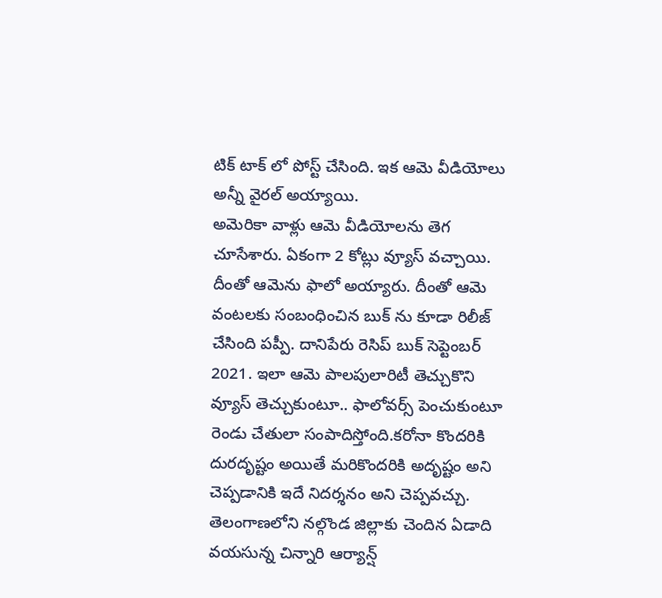టిక్ టాక్ లో పోస్ట్ చేసింది. ఇక ఆమె వీడియోలు అన్నీ వైరల్ అయ్యాయి.
అమెరికా వాళ్లు ఆమె వీడియోలను తెగ చూసేశారు. ఏకంగా 2 కోట్లు వ్యూస్ వచ్చాయి. దీంతో ఆమెను ఫాలో అయ్యారు. దీంతో ఆమె వంటలకు సంబంధించిన బుక్ ను కూడా రిలీజ్ చేసింది పప్పీ. దానిపేరు రెసిప్ బుక్ సెప్టెంబర్ 2021. ఇలా ఆమె పాలపులారిటీ తెచ్చుకొని వ్యూస్ తెచ్చుకుంటూ.. ఫాలోవర్స్ పెంచుకుంటూ రెండు చేతులా సంపాదిస్తోంది.కరోనా కొందరికి దురదృష్టం అయితే మరికొందరికి అదృష్టం అని చెప్పడానికి ఇదే నిదర్శనం అని చెప్పవచ్చు.
తెలంగాణలోని నల్గొండ జిల్లాకు చెందిన ఏడాది వయసున్న చిన్నారి ఆర్యాన్ష్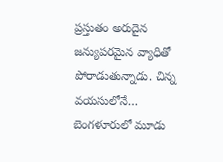ప్రస్తుతం అరుదైన జన్యుపరమైన వ్యాధితో పోరాడుతున్నాడు. చిన్న వయసులోనే…
బెంగళూరులో మూడు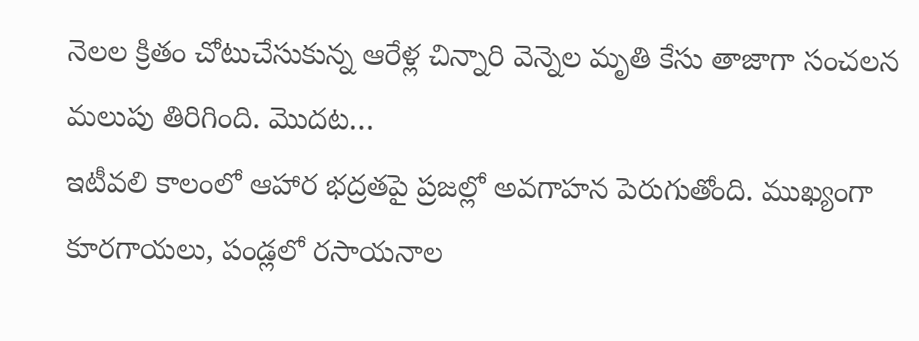నెలల క్రితం చోటుచేసుకున్న ఆరేళ్ల చిన్నారి వెన్నెల మృతి కేసు తాజాగా సంచలన మలుపు తిరిగింది. మొదట…
ఇటీవలి కాలంలో ఆహార భద్రతపై ప్రజల్లో అవగాహన పెరుగుతోంది. ముఖ్యంగా కూరగాయలు, పండ్లలో రసాయనాల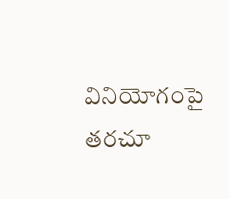వినియోగంపై తరచూ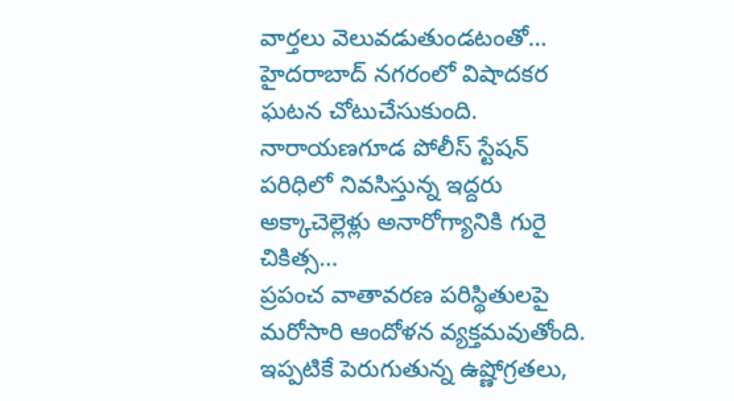వార్తలు వెలువడుతుండటంతో…
హైదరాబాద్ నగరంలో విషాదకర ఘటన చోటుచేసుకుంది. నారాయణగూడ పోలీస్ స్టేషన్ పరిధిలో నివసిస్తున్న ఇద్దరు అక్కాచెల్లెళ్లు అనారోగ్యానికి గురై చికిత్స…
ప్రపంచ వాతావరణ పరిస్థితులపై మరోసారి ఆందోళన వ్యక్తమవుతోంది. ఇప్పటికే పెరుగుతున్న ఉష్ణోగ్రతలు,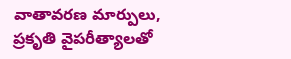వాతావరణ మార్పులు, ప్రకృతి వైపరీత్యాలతో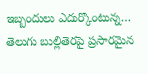ఇబ్బందులు ఎదుర్కొంటున్న…
తెలుగు బుల్లితెరపై ప్రసారమైన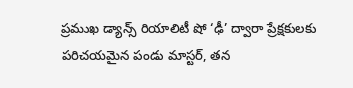ప్రముఖ డ్యాన్స్ రియాలిటీ షో ‘ఢీ’ ద్వారా ప్రేక్షకులకు పరిచయమైన పండు మాస్టర్, తన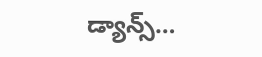డ్యాన్స్…